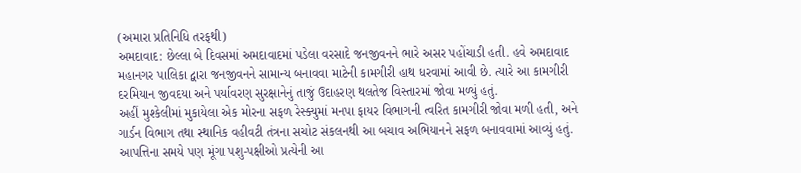(અમારા પ્રતિનિધિ તરફથી)
અમદાવાદ: છેલ્લા બે દિવસમાં અમદાવાદમાં પડેલા વરસાદે જનજીવનને ભારે અસર પહોંચાડી હતી. હવે અમદાવાદ મહાનગર પાલિકા દ્વારા જનજીવનને સામાન્ય બનાવવા માટેની કામગીરી હાથ ધરવામાં આવી છે. ત્યારે આ કામગીરી દરમિયાન જીવદયા અને પર્યાવરણ સુરક્ષાનેનું તાજું ઉદાહરણ થલતેજ વિસ્તારમાં જોવા મળ્યું હતું.
અહીં મુશ્કેલીમાં મુકાયેલા એક મોરના સફળ રેસ્ક્યુમાં મનપા ફાયર વિભાગની ત્વરિત કામગીરી જોવા મળી હતી, અને ગાર્ડન વિભાગ તથા સ્થાનિક વહીવટી તંત્રના સચોટ સંકલનથી આ બચાવ અભિયાનને સફળ બનાવવામાં આવ્યું હતું. આપત્તિના સમયે પણ મૂંગા પશુ-પક્ષીઓ પ્રત્યેની આ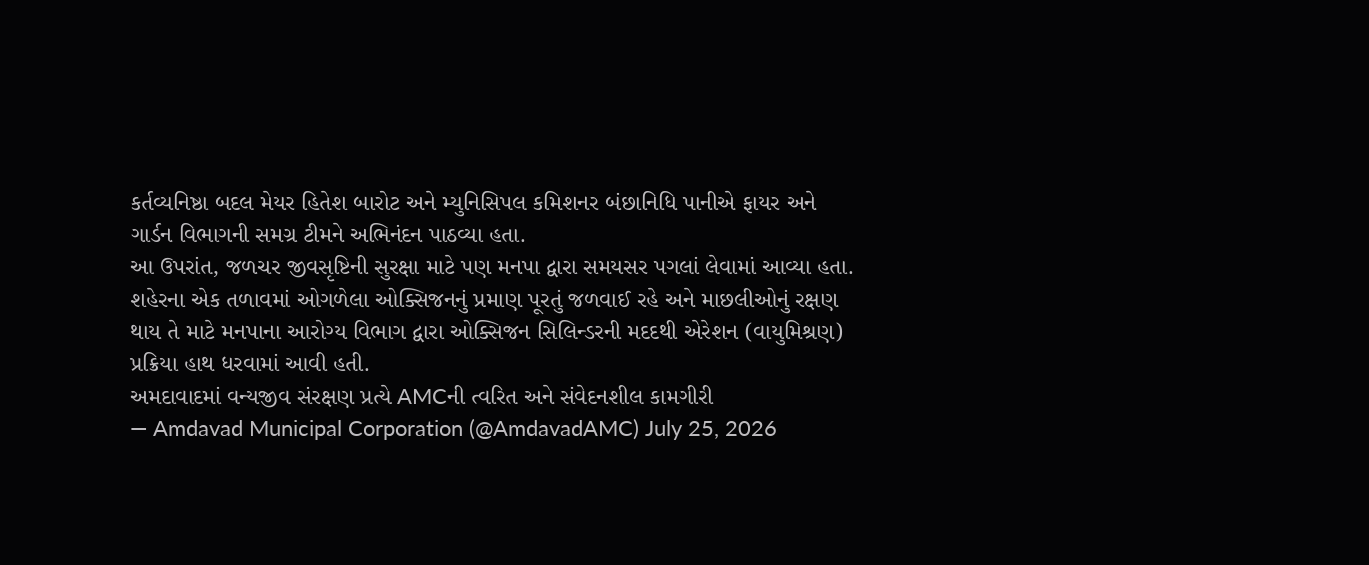કર્તવ્યનિષ્ઠા બદલ મેયર હિતેશ બારોટ અને મ્યુનિસિપલ કમિશનર બંછાનિધિ પાનીએ ફાયર અને ગાર્ડન વિભાગની સમગ્ર ટીમને અભિનંદન પાઠવ્યા હતા.
આ ઉપરાંત, જળચર જીવસૃષ્ટિની સુરક્ષા માટે પણ મનપા દ્વારા સમયસર પગલાં લેવામાં આવ્યા હતા. શહેરના એક તળાવમાં ઓગળેલા ઓક્સિજનનું પ્રમાણ પૂરતું જળવાઈ રહે અને માછલીઓનું રક્ષણ થાય તે માટે મનપાના આરોગ્ય વિભાગ દ્વારા ઓક્સિજન સિલિન્ડરની મદદથી એરેશન (વાયુમિશ્રણ) પ્રક્રિયા હાથ ધરવામાં આવી હતી.
અમદાવાદમાં વન્યજીવ સંરક્ષણ પ્રત્યે AMCની ત્વરિત અને સંવેદનશીલ કામગીરી
— Amdavad Municipal Corporation (@AmdavadAMC) July 25, 2026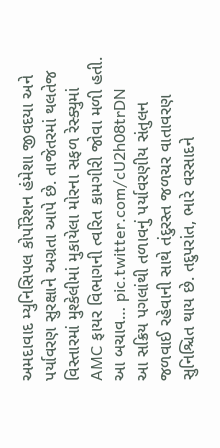અમદાવાદ મ્યુનિસિપલ કોર્પોરેશન હંમેશા જીવદયા અને પર્યાવરણ સુરક્ષાને અગ્રતા આપે છે. તાજેતરમાં થલતેજ વિસ્તારમાં મુશ્કેલીમાં મુકાયેલા મોરના સફળ રેસ્ક્યુમાં AMC ફાયર વિભાગની ત્વરિત કામગીરી જોવા મળી હતી. આ બચાવ… pic.twitter.com/cU2h08trDN
આ સક્રિય પગલાંથી તળાવનું પર્યાવરણીય સંતુલન જળવાઈ રહેવાની સાથે તંદુરસ્ત જળચર વાતાવરણ સુનિશ્ચિત થાય છે. તદુપરાંત, ભારે વરસાદને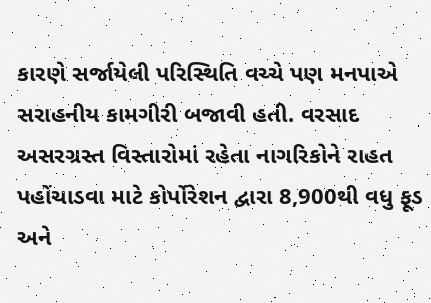કારણે સર્જાયેલી પરિસ્થિતિ વચ્ચે પણ મનપાએ સરાહનીય કામગીરી બજાવી હતી. વરસાદ અસરગ્રસ્ત વિસ્તારોમાં રહેતા નાગરિકોને રાહત પહોંચાડવા માટે કોર્પોરેશન દ્વારા 8,900થી વધુ ફૂડ અને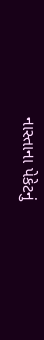નાસ્તાના પેકેટનું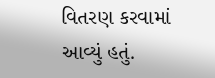વિતરણ કરવામાં આવ્યું હતું.